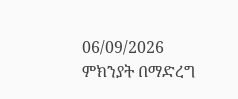06/09/2026
ምክንያት በማድረግ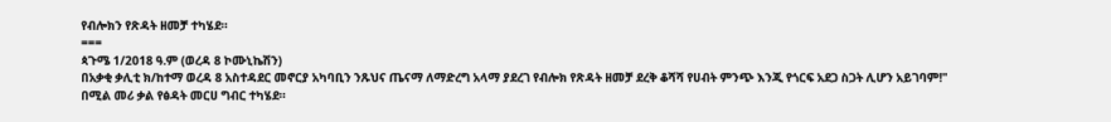የብሎክን የጽዳት ዘመቻ ተካሄደ።
===
ጳጉሜ 1/2018 ዓ.ም (ወረዳ 8 ኮሙኒኬሽን)
በአቃቂ ቃሊቲ ክ/ከተማ ወረዳ 8 አስተዳደር መኖርያ አካባቢን ንጹህና ጤናማ ለማድረግ አላማ ያደረገ የብሎክ የጽዳት ዘመቻ ደረቅ ቆሻሻ የሀብት ምንጭ እንጂ የጎርፍ አደጋ ስጋት ሊሆን አይገባም!" በሚል መሪ ቃል የፅዳት መርሀ ግብር ተካሄደ።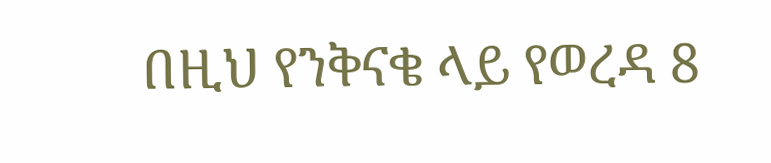በዚህ የንቅናቄ ላይ የወረዳ 8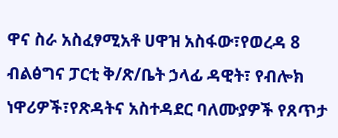ዋና ስራ አስፈፃሚአቶ ሀዋዝ አስፋው፣የወረዳ 8 ብልፅግና ፓርቲ ቅ/ጽ/ቤት ኃላፊ ዳዊት፣ የብሎክ ነዋሪዎች፣የጽዳትና አስተዳደር ባለሙያዎች የጸጥታ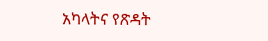አካላትና የጽዳት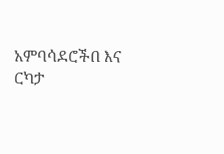አምባሳደሮችበ እና ርካታ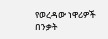የወረዳው ነዋሪዎች በንቃት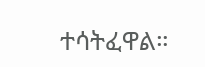ተሳትፈዋል።